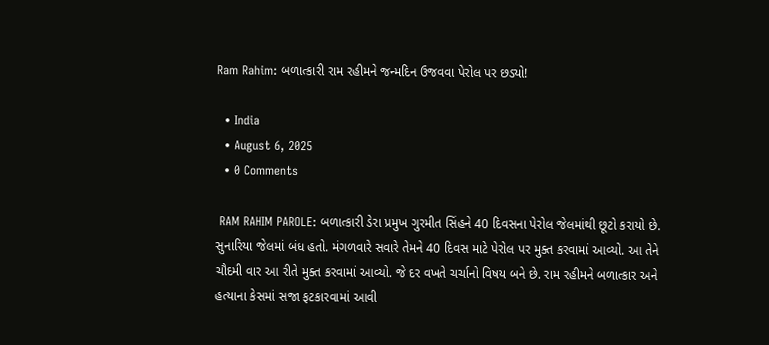Ram Rahim: બળાત્કારી રામ રહીમને જન્મદિન ઉજવવા પેરોલ પર છડ્યો!

  • India
  • August 6, 2025
  • 0 Comments

 RAM RAHIM PAROLE: બળાત્કારી ડેરા પ્રમુખ ગુરમીત સિંહને 40 દિવસના પેરોલ જેલમાંથી છૂટો કરાયો છે. સુનારિયા જેલમાં બંધ હતો. મંગળવારે સવારે તેમને 40 દિવસ માટે પેરોલ પર મુક્ત કરવામાં આવ્યો. આ તેને ચૌદમી વાર આ રીતે મુક્ત કરવામાં આવ્યો. જે દર વખતે ચર્ચાનો વિષય બને છે. રામ રહીમને બળાત્કાર અને હત્યાના કેસમાં સજા ફટકારવામાં આવી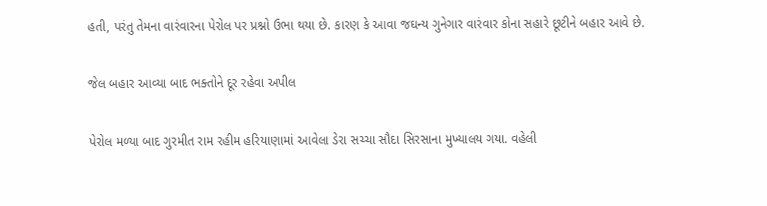હતી, પરંતુ તેમના વારંવારના પેરોલ પર પ્રશ્નો ઉભા થયા છે. કારણ કે આવા જઘન્ય ગુનેગાર વારંવાર કોના સહારે છૂટીને બહાર આવે છે.

જેલ બહાર આવ્યા બાદ ભક્તોને દૂર રહેવા અપીલ

પેરોલ મળ્યા બાદ ગુરમીત રામ રહીમ હરિયાણામાં આવેલા ડેરા સચ્ચા સૌદા સિરસાના મુખ્યાલય ગયા. વહેલી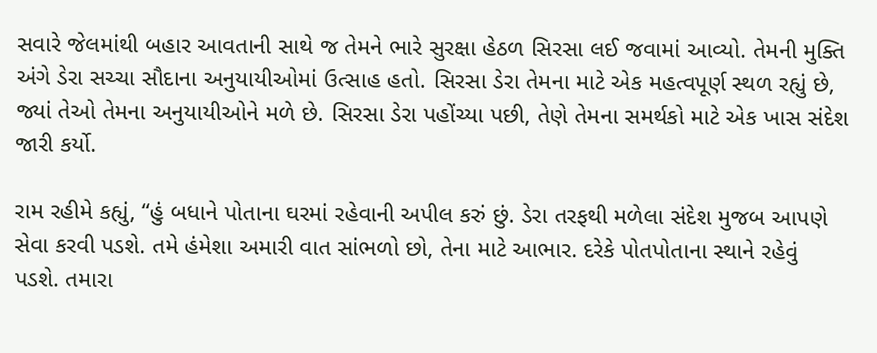સવારે જેલમાંથી બહાર આવતાની સાથે જ તેમને ભારે સુરક્ષા હેઠળ સિરસા લઈ જવામાં આવ્યો. તેમની મુક્તિ અંગે ડેરા સચ્ચા સૌદાના અનુયાયીઓમાં ઉત્સાહ હતો. સિરસા ડેરા તેમના માટે એક મહત્વપૂર્ણ સ્થળ રહ્યું છે, જ્યાં તેઓ તેમના અનુયાયીઓને મળે છે. સિરસા ડેરા પહોંચ્યા પછી, તેણે તેમના સમર્થકો માટે એક ખાસ સંદેશ જારી કર્યો.

રામ રહીમે કહ્યું, “હું બધાને પોતાના ઘરમાં રહેવાની અપીલ કરું છું. ડેરા તરફથી મળેલા સંદેશ મુજબ આપણે સેવા કરવી પડશે. તમે હંમેશા અમારી વાત સાંભળો છો, તેના માટે આભાર. દરેકે પોતપોતાના સ્થાને રહેવું પડશે. તમારા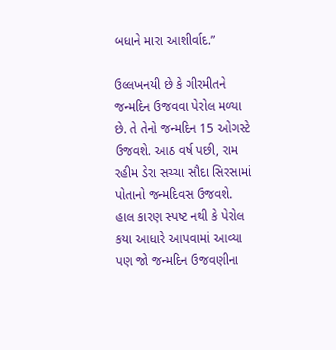બધાને મારા આશીર્વાદ.”

ઉલ્લખનયી છે કે ગીરમીતને જન્મદિન ઉજવવા પેરોલ મળ્યા છે. તે તેનો જન્મદિન 15 ઓગસ્ટે ઉજવશે. આઠ વર્ષ પછી, રામ રહીમ ડેરા સચ્ચા સૌદા સિરસામાં પોતાનો જન્મદિવસ ઉજવશે.  હાલ કારણ સ્પષ્ટ નથી કે પેરોલ કયા આધારે આપવામાં આવ્યા પણ જો જન્મદિન ઉજવણીના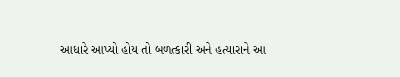આધારે આપ્યો હોય તો બળત્કારી અને હત્યારાને આ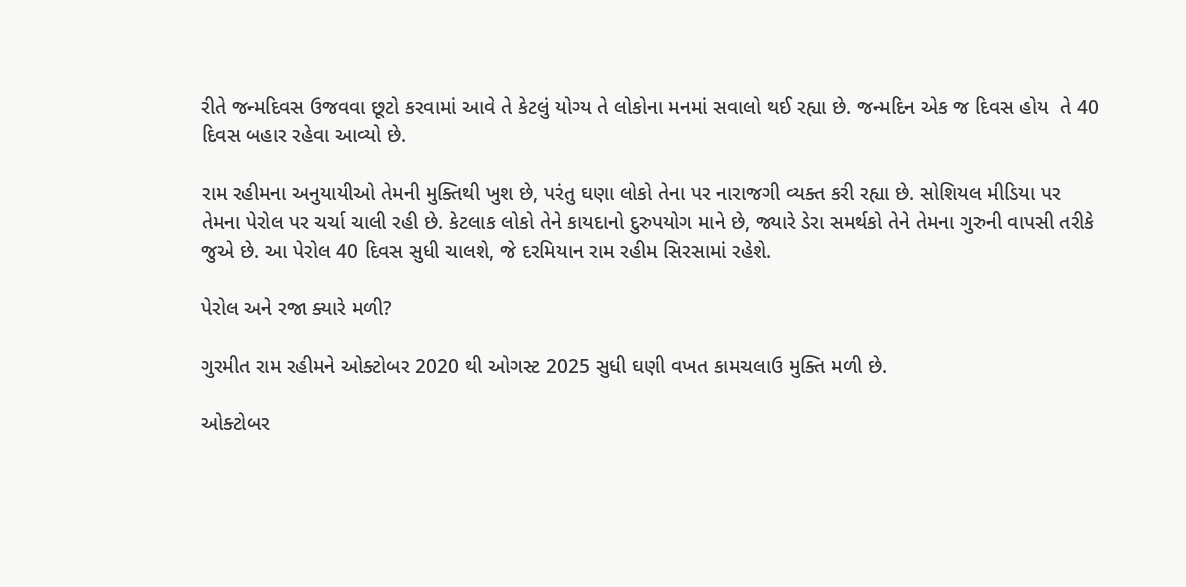રીતે જન્મદિવસ ઉજવવા છૂટો કરવામાં આવે તે કેટલું યોગ્ય તે લોકોના મનમાં સવાલો થઈ રહ્યા છે. જન્મદિન એક જ દિવસ હોય  તે 40 દિવસ બહાર રહેવા આવ્યો છે.

રામ રહીમના અનુયાયીઓ તેમની મુક્તિથી ખુશ છે, પરંતુ ઘણા લોકો તેના પર નારાજગી વ્યક્ત કરી રહ્યા છે. સોશિયલ મીડિયા પર તેમના પેરોલ પર ચર્ચા ચાલી રહી છે. કેટલાક લોકો તેને કાયદાનો દુરુપયોગ માને છે, જ્યારે ડેરા સમર્થકો તેને તેમના ગુરુની વાપસી તરીકે જુએ છે. આ પેરોલ 40 દિવસ સુધી ચાલશે, જે દરમિયાન રામ રહીમ સિરસામાં રહેશે.

પેરોલ અને રજા ક્યારે મળી?

ગુરમીત રામ રહીમને ઓક્ટોબર 2020 થી ઓગસ્ટ 2025 સુધી ઘણી વખત કામચલાઉ મુક્તિ મળી છે.

ઓક્ટોબર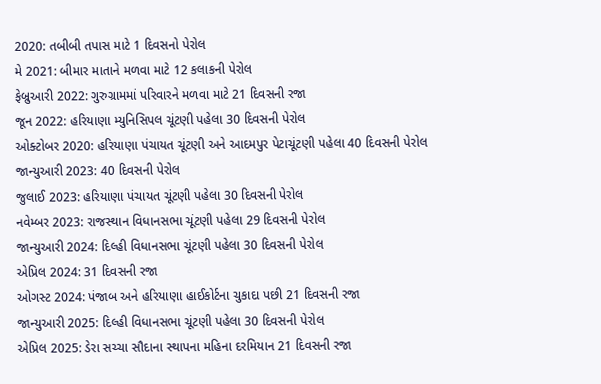2020: તબીબી તપાસ માટે 1 દિવસનો પેરોલ
મે 2021: બીમાર માતાને મળવા માટે 12 કલાકની પેરોલ
ફેબ્રુઆરી 2022: ગુરુગ્રામમાં પરિવારને મળવા માટે 21 દિવસની રજા
જૂન 2022: હરિયાણા મ્યુનિસિપલ ચૂંટણી પહેલા 30 દિવસની પેરોલ
ઓક્ટોબર 2020: હરિયાણા પંચાયત ચૂંટણી અને આદમપુર પેટાચૂંટણી પહેલા 40 દિવસની પેરોલ
જાન્યુઆરી 2023: 40 દિવસની પેરોલ
જુલાઈ 2023: હરિયાણા પંચાયત ચૂંટણી પહેલા 30 દિવસની પેરોલ
નવેમ્બર 2023: રાજસ્થાન વિધાનસભા ચૂંટણી પહેલા 29 દિવસની પેરોલ
જાન્યુઆરી 2024: દિલ્હી વિધાનસભા ચૂંટણી પહેલા 30 દિવસની પેરોલ
એપ્રિલ 2024: 31 દિવસની રજા
ઓગસ્ટ 2024: પંજાબ અને હરિયાણા હાઈકોર્ટના ચુકાદા પછી 21 દિવસની રજા
જાન્યુઆરી 2025: દિલ્હી વિધાનસભા ચૂંટણી પહેલા 30 દિવસની પેરોલ
એપ્રિલ 2025: ડેરા સચ્ચા સૌદાના સ્થાપના મહિના દરમિયાન 21 દિવસની રજા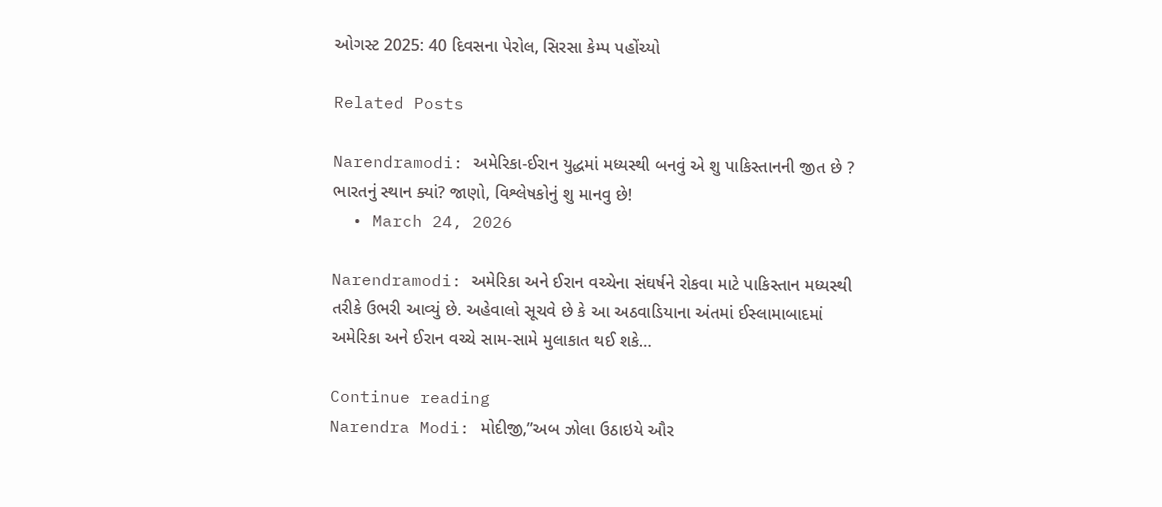ઓગસ્ટ 2025: 40 દિવસના પેરોલ, સિરસા કેમ્પ પહોંચ્યો

Related Posts

Narendramodi: અમેરિકા-ઈરાન યુદ્ધમાં મધ્યસ્થી બનવું એ શુ પાકિસ્તાનની જીત છે ? ભારતનું સ્થાન ક્યાં? જાણો, વિશ્લેષકોનું શુ માનવુ છે!
  • March 24, 2026

Narendramodi: અમેરિકા અને ઈરાન વચ્ચેના સંઘર્ષને રોકવા માટે પાકિસ્તાન મધ્યસ્થી તરીકે ઉભરી આવ્યું છે. અહેવાલો સૂચવે છે કે આ અઠવાડિયાના અંતમાં ઈસ્લામાબાદમાં અમેરિકા અને ઈરાન વચ્ચે સામ-સામે મુલાકાત થઈ શકે…

Continue reading
Narendra Modi: મોદીજી,”અબ ઝોલા ઉઠાઇયે ઔર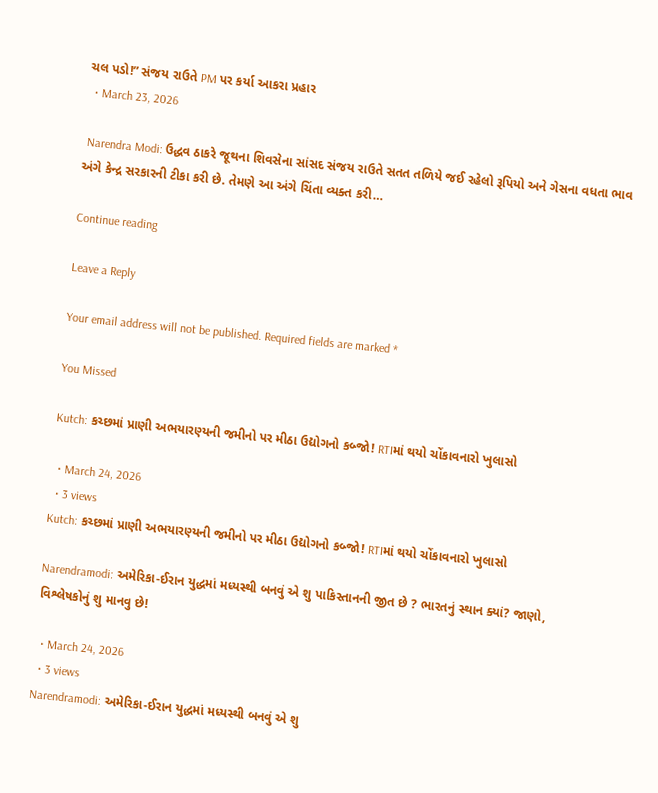ચલ પડો!” સંજય રાઉતે PM પર કર્યા આકરા પ્રહાર
  • March 23, 2026

 Narendra Modi: ઉદ્ધવ ઠાકરે જૂથના શિવસેના સાંસદ સંજય રાઉતે સતત તળિયે જઈ રહેલો રૂપિયો અને ગેસના વધતા ભાવ અંગે કેન્દ્ર સરકારની ટીકા કરી છે. તેમણે આ અંગે ચિંતા વ્યક્ત કરી…

Continue reading

Leave a Reply

Your email address will not be published. Required fields are marked *

You Missed

Kutch: કચ્છમાં પ્રાણી અભયારણ્યની જમીનો પર મીઠા ઉદ્યોગનો કબ્જો! RTIમાં થયો ચોંકાવનારો ખુલાસો

  • March 24, 2026
  • 3 views
Kutch: કચ્છમાં પ્રાણી અભયારણ્યની જમીનો પર મીઠા ઉદ્યોગનો કબ્જો! RTIમાં થયો ચોંકાવનારો ખુલાસો

Narendramodi: અમેરિકા-ઈરાન યુદ્ધમાં મધ્યસ્થી બનવું એ શુ પાકિસ્તાનની જીત છે ? ભારતનું સ્થાન ક્યાં? જાણો, વિશ્લેષકોનું શુ માનવુ છે!

  • March 24, 2026
  • 3 views
Narendramodi: અમેરિકા-ઈરાન યુદ્ધમાં મધ્યસ્થી બનવું એ શુ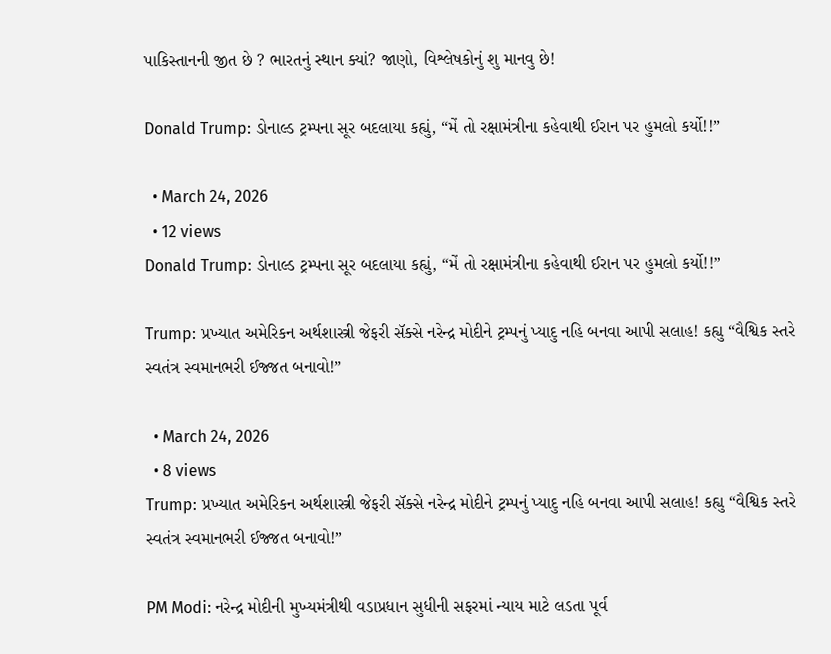પાકિસ્તાનની જીત છે ? ભારતનું સ્થાન ક્યાં? જાણો, વિશ્લેષકોનું શુ માનવુ છે!

Donald Trump: ડોનાલ્ડ ટ્રમ્પના સૂર બદલાયા કહ્યું, “મેં તો રક્ષામંત્રીના કહેવાથી ઈરાન પર હુમલો કર્યો!!”

  • March 24, 2026
  • 12 views
Donald Trump: ડોનાલ્ડ ટ્રમ્પના સૂર બદલાયા કહ્યું, “મેં તો રક્ષામંત્રીના કહેવાથી ઈરાન પર હુમલો કર્યો!!”

Trump: પ્રખ્યાત અમેરિકન અર્થશાસ્ત્રી જેફરી સૅક્સે નરેન્દ્ર મોદીને ટ્રમ્પનું પ્યાદુ નહિ બનવા આપી સલાહ! કહ્યુ “વૈશ્વિક સ્તરે સ્વતંત્ર સ્વમાનભરી ઈજ્જત બનાવો!”

  • March 24, 2026
  • 8 views
Trump: પ્રખ્યાત અમેરિકન અર્થશાસ્ત્રી જેફરી સૅક્સે નરેન્દ્ર મોદીને ટ્રમ્પનું પ્યાદુ નહિ બનવા આપી સલાહ! કહ્યુ “વૈશ્વિક સ્તરે સ્વતંત્ર સ્વમાનભરી ઈજ્જત બનાવો!”

PM Modi: નરેન્દ્ર મોદીની મુખ્યમંત્રીથી વડાપ્રધાન સુધીની સફરમાં ન્યાય માટે લડતા પૂર્વ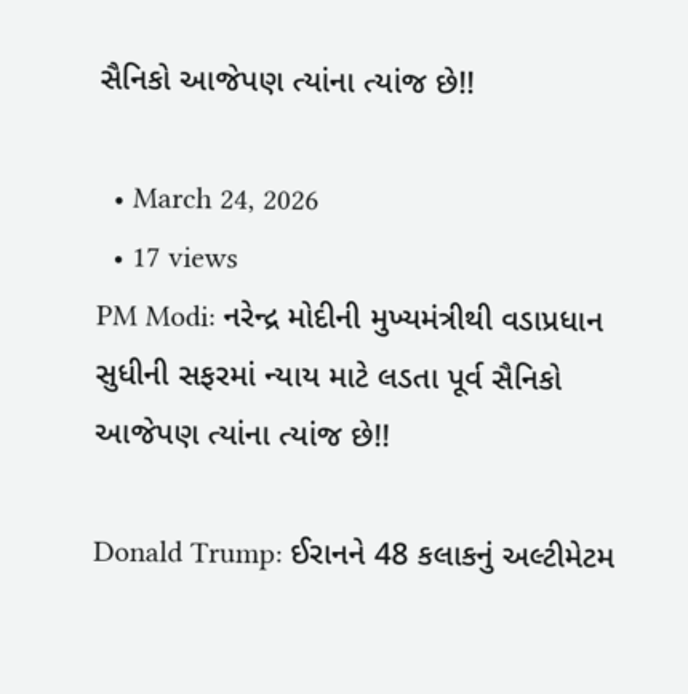સૈનિકો આજેપણ ત્યાંના ત્યાંજ છે!!

  • March 24, 2026
  • 17 views
PM Modi: નરેન્દ્ર મોદીની મુખ્યમંત્રીથી વડાપ્રધાન સુધીની સફરમાં ન્યાય માટે લડતા પૂર્વ સૈનિકો આજેપણ ત્યાંના ત્યાંજ છે!!

Donald Trump: ઈરાનને 48 કલાકનું અલ્ટીમેટમ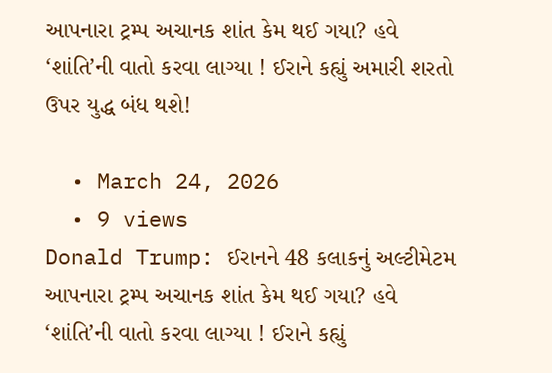આપનારા ટ્રમ્પ અચાનક શાંત કેમ થઈ ગયા? હવે ‘શાંતિ’ની વાતો કરવા લાગ્યા ! ઈરાને કહ્યું અમારી શરતો ઉપર યુદ્ધ બંધ થશે!

  • March 24, 2026
  • 9 views
Donald Trump: ઈરાનને 48 કલાકનું અલ્ટીમેટમ આપનારા ટ્રમ્પ અચાનક શાંત કેમ થઈ ગયા? હવે ‘શાંતિ’ની વાતો કરવા લાગ્યા ! ઈરાને કહ્યું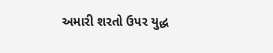અમારી શરતો ઉપર યુદ્ધ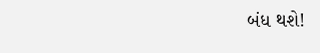બંધ થશે!